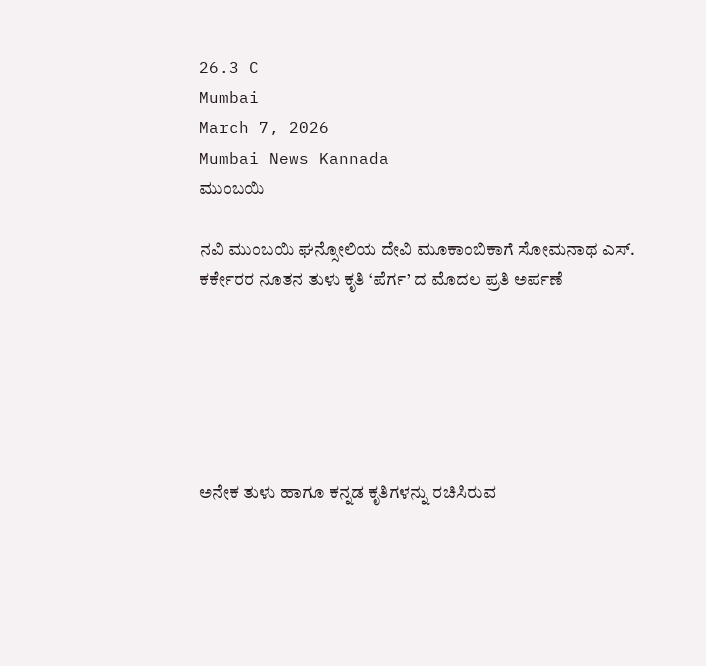26.3 C
Mumbai
March 7, 2026
Mumbai News Kannada
ಮುಂಬಯಿ

ನವಿ ಮುಂಬಯಿ ಘನ್ಸೋಲಿಯ ದೇವಿ ಮೂಕಾಂಬಿಕಾಗೆ ಸೋಮನಾಥ ಎಸ್‌. ಕರ್ಕೇರರ ನೂತನ ತುಳು ಕೃತಿ ‘ಪೆರ್ಗ’ ದ ಮೊದಲ ಪ್ರತಿ ಅರ್ಪಣೆ






ಅನೇಕ ತುಳು ಹಾಗೂ ಕನ್ನಡ ಕೃತಿಗಳನ್ನು ರಚಿಸಿರುವ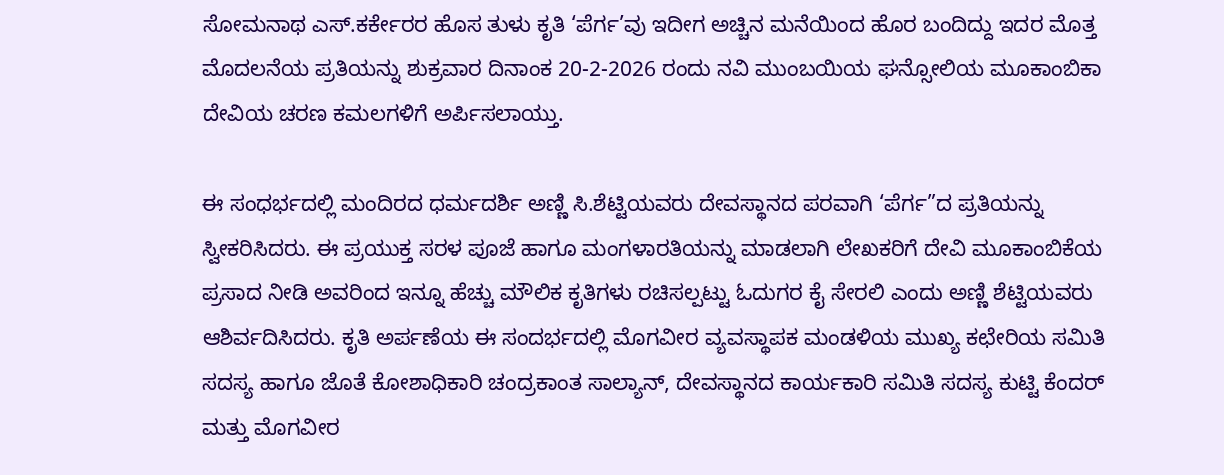ಸೋಮನಾಥ ಎಸ್‌.ಕರ್ಕೇರರ ಹೊಸ ತುಳು ಕೃತಿ ‘ಪೆರ್ಗ’ವು ಇದೀಗ ಅಚ್ಚಿನ ಮನೆಯಿಂದ ಹೊರ ಬಂದಿದ್ದು ಇದರ ಮೊತ್ತ ಮೊದಲನೆಯ ಪ್ರತಿಯನ್ನು ಶುಕ್ರವಾರ ದಿನಾಂಕ 20-2-2026 ರಂದು ನವಿ ಮುಂಬಯಿಯ ಘನ್ಸೋಲಿಯ ಮೂಕಾಂಬಿಕಾ ದೇವಿಯ ಚರಣ ಕಮಲಗಳಿಗೆ ಅರ್ಪಿಸಲಾಯ್ತು.

ಈ ಸಂಧರ್ಭದಲ್ಲಿ ಮಂದಿರದ ಧರ್ಮದರ್ಶಿ ಅಣ್ಣಿ ಸಿ.ಶೆಟ್ಟಿಯವರು ದೇವಸ್ಥಾನದ ಪರವಾಗಿ ‘ಪೆರ್ಗ”ದ ಪ್ರತಿಯನ್ನು ಸ್ವೀಕರಿಸಿದರು. ಈ ಪ್ರಯುಕ್ತ ಸರಳ ಪೂಜೆ ಹಾಗೂ ಮಂಗಳಾರತಿಯನ್ನು ಮಾಡಲಾಗಿ ಲೇಖಕರಿಗೆ ದೇವಿ ಮೂಕಾಂಬಿಕೆಯ ಪ್ರಸಾದ ನೀಡಿ ಅವರಿಂದ ಇನ್ನೂ ಹೆಚ್ಚು ಮೌಲಿಕ ಕೃತಿಗಳು ರಚಿಸಲ್ಪಟ್ಟು ಓದುಗರ ಕೈ ಸೇರಲಿ ಎಂದು ಅಣ್ಣಿ ಶೆಟ್ಟಿಯವರು ಆಶಿರ್ವದಿಸಿದರು. ಕೃತಿ ಅರ್ಪಣೆಯ ಈ ಸಂದರ್ಭದಲ್ಲಿ ಮೊಗವೀರ ವ್ಯವಸ್ಥಾಪಕ ಮಂಡಳಿಯ ಮುಖ್ಯ ಕಛೇರಿಯ ಸಮಿತಿ ಸದಸ್ಯ ಹಾಗೂ ಜೊತೆ ಕೋಶಾಧಿಕಾರಿ ಚಂದ್ರಕಾಂತ ಸಾಲ್ಯಾನ್‌, ದೇವಸ್ಥಾನದ ಕಾರ್ಯಕಾರಿ ಸಮಿತಿ ಸದಸ್ಯ ಕುಟ್ಟಿ ಕೆಂದರ್‌ ಮತ್ತು ಮೊಗವೀರ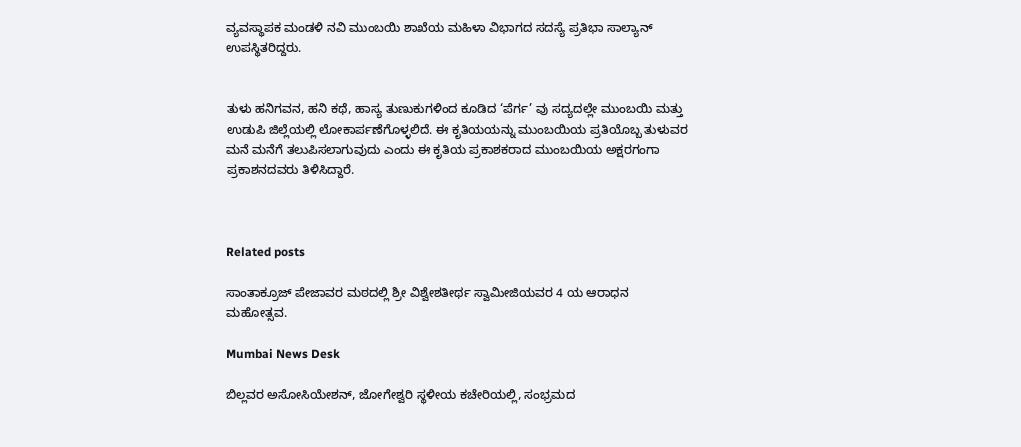ವ್ಯವಸ್ಥಾಪಕ ಮಂಡಳಿ ನವಿ ಮುಂಬಯಿ ಶಾಖೆಯ ಮಹಿಳಾ ವಿಭಾಗದ ಸದಸ್ಯೆ ಪ್ರತಿಭಾ ಸಾಲ್ಯಾನ್‌ ಉಪಸ್ಥಿತರಿದ್ದರು.


ತುಳು ಹನಿಗವನ, ಹನಿ ಕಥೆ, ಹಾಸ್ಯ ತುಣುಕುಗಳಿಂದ ಕೂಡಿದ ‘ಪೆರ್ಗ’ ವು ಸದ್ಯದಲ್ಲೇ ಮುಂಬಯಿ ಮತ್ತು ಉಡುಪಿ ಜಿಲ್ಲೆಯಲ್ಲಿ ಲೋಕಾರ್ಪಣೆಗೊಳ್ಳಲಿದೆ. ಈ ಕೃತಿಯಯನ್ನು ಮುಂಬಯಿಯ ಪ್ರತಿಯೊಬ್ಬ ತುಳುವರ ಮನೆ ಮನೆಗೆ ತಲುಪಿಸಲಾಗುವುದು ಎಂದು ಈ ಕೃತಿಯ ಪ್ರಕಾಶಕರಾದ ಮುಂಬಯಿಯ ಅಕ್ಷರಗಂಗಾ ಪ್ರಕಾಶನದವರು ತಿಳಿಸಿದ್ದಾರೆ.



Related posts

ಸಾಂತಾಕ್ರೂಜ್ ಪೇಜಾವರ ಮಠದಲ್ಲಿ ಶ್ರೀ ವಿಶ್ವೇಶತೀರ್ಥ ಸ್ವಾಮೀಜಿಯವರ 4 ಯ ಆರಾಧನ ಮಹೋತ್ಸವ.

Mumbai News Desk

ಬಿಲ್ಲವರ ಅಸೋಸಿಯೇಶನ್, ಜೋಗೇಶ್ವರಿ ಸ್ಥಳೀಯ ಕಚೇರಿಯಲ್ಲಿ, ಸಂಭ್ರಮದ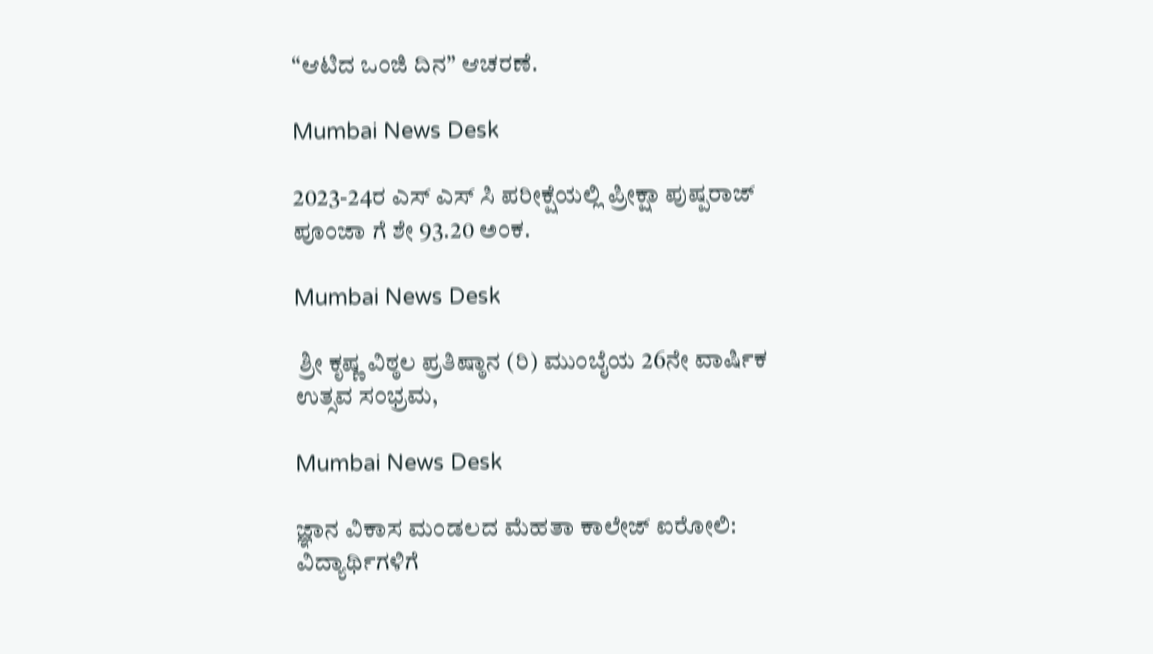“ಆಟಿದ ಒಂಜಿ ದಿನ” ಆಚರಣೆ.

Mumbai News Desk

2023-24ರ ಎಸ್ ಎಸ್ ಸಿ ಪರೀಕ್ಷೆಯಲ್ಲಿ ಪ್ರೀಕ್ಷಾ ಪುಷ್ಪರಾಜ್ ಪೂಂಜಾ ಗೆ ಶೇ 93.20 ಅಂಕ.

Mumbai News Desk

 ಶ್ರೀ ಕೃಷ್ಣ ವಿಠ್ಠಲ ಪ್ರತಿಷ್ಠಾನ (ರಿ) ಮುಂಬೈಯ 26ನೇ ವಾರ್ಷಿಕ ಉತ್ಸವ ಸಂಭ್ರಮ,

Mumbai News Desk

ಜ್ಞಾನ ವಿಕಾಸ ಮಂಡಲದ ಮೆಹತಾ ಕಾಲೇಜ್ ಐರೋಲಿ: ವಿದ್ಯಾರ್ಥಿಗಳಿಗೆ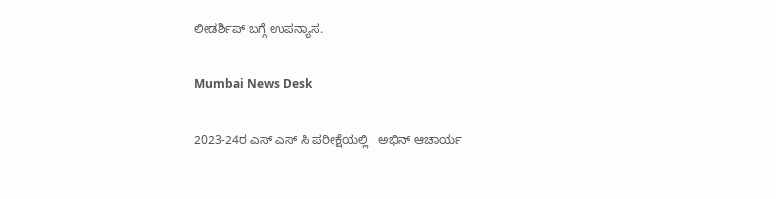ಲೀಡರ್ಶಿಪ್ ಬಗ್ಗೆ ಉಪನ್ಯಾಸ.

Mumbai News Desk

2023-24ರ ಎಸ್ ಎಸ್ ಸಿ ಪರೀಕ್ಷೆಯಲ್ಲಿ   ಅಭಿನ್ ಆಚಾರ್ಯ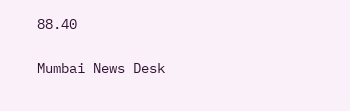88.40

Mumbai News Desk